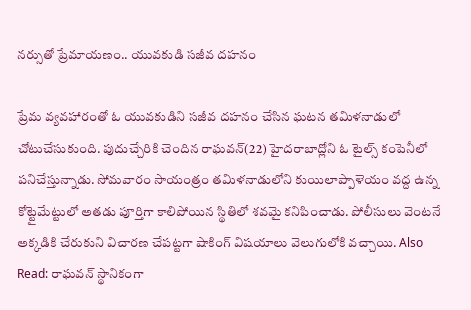నర్సుతో ప్రేమాయణం.. యువకుడి సజీవ దహనం

ప్రేమ వ్యవహారంతో ఓ యువకుడిని సజీవ దహనం చేసిన ఘటన తమిళనాడులో చోటుచేసుకుంది. పుదుచ్చేరికి చెందిన రాఘవన్(22) హైదరాబాద్లోని ఓ టైల్స్ కంపెనీలో పనిచేస్తున్నాడు. సోమవారం సాయంత్రం తమిళనాడులోని కుయిలాప్పాళెయం వద్ద ఉన్న కోట్టైమేట్టులో అతడు పూర్తిగా కాలిపోయిన స్థితిలో శవమై కనిపించాడు. పోలీసులు వెంటనే అక్కడికి చేరుకుని విచారణ చేపట్టగా షాకింగ్ విషయాలు వెలుగులోకి వచ్చాయి. Also Read: రాఘవన్ స్థానికంగా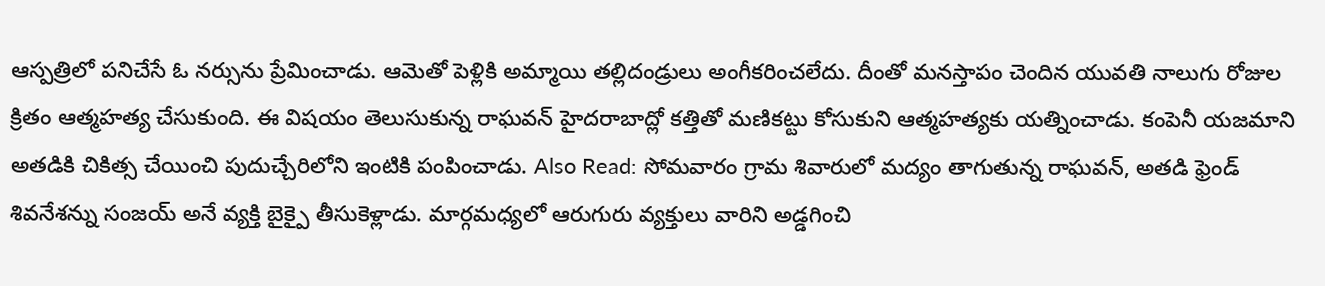ఆస్పత్రిలో పనిచేసే ఓ నర్సును ప్రేమించాడు. ఆమెతో పెళ్లికి అమ్మాయి తల్లిదండ్రులు అంగీకరించలేదు. దీంతో మనస్తాపం చెందిన యువతి నాలుగు రోజుల క్రితం ఆత్మహత్య చేసుకుంది. ఈ విషయం తెలుసుకున్న రాఘవన్ హైదరాబాద్లో కత్తితో మణికట్టు కోసుకుని ఆత్మహత్యకు యత్నించాడు. కంపెనీ యజమాని అతడికి చికిత్స చేయించి పుదుచ్చేరిలోని ఇంటికి పంపించాడు. Also Read: సోమవారం గ్రామ శివారులో మద్యం తాగుతున్న రాఘవన్, అతడి ఫ్రెండ్ శివనేశన్ను సంజయ్ అనే వ్యక్తి బైక్పై తీసుకెళ్లాడు. మార్గమధ్యలో ఆరుగురు వ్యక్తులు వారిని అడ్డగించి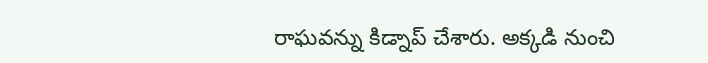రాఘవన్ను కిడ్నాప్ చేశారు. అక్కడి నుంచి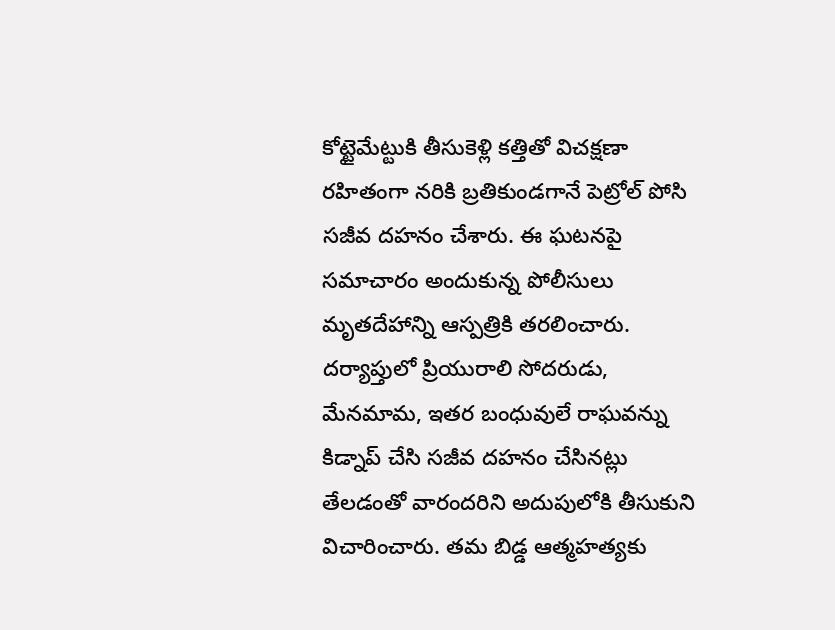కోట్టైమేట్టుకి తీసుకెళ్లి కత్తితో విచక్షణా రహితంగా నరికి బ్రతికుండగానే పెట్రోల్ పోసి సజీవ దహనం చేశారు. ఈ ఘటనపై సమాచారం అందుకున్న పోలీసులు మృతదేహాన్ని ఆస్పత్రికి తరలించారు. దర్యాప్తులో ప్రియురాలి సోదరుడు, మేనమామ, ఇతర బంధువులే రాఘవన్ను కిడ్నాప్ చేసి సజీవ దహనం చేసినట్లు తేలడంతో వారందరిని అదుపులోకి తీసుకుని విచారించారు. తమ బిడ్డ ఆత్మహత్యకు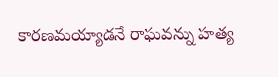కారణమయ్యాడనే రాఘవన్ను హత్య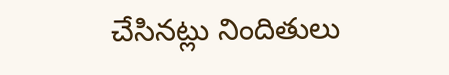చేసినట్లు నిందితులు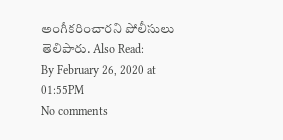అంగీకరించారని పోలీసులు తెలిపారు. Also Read:
By February 26, 2020 at 01:55PM
No comments